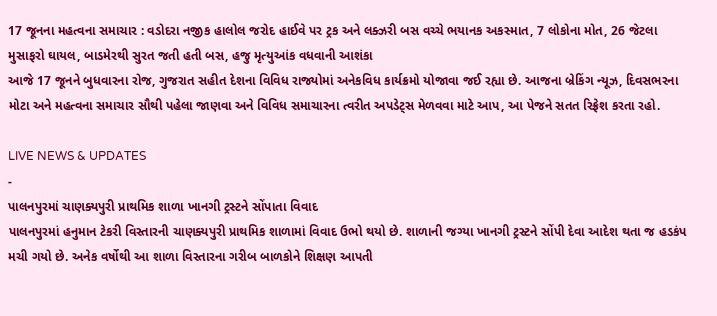17 જૂનના મહત્વના સમાચાર : વડોદરા નજીક હાલોલ જરોદ હાઈવે પર ટ્રક અને લક્ઝરી બસ વચ્ચે ભયાનક અકસ્માત, 7 લોકોના મોત, 26 જેટલા મુસાફરો ઘાયલ, બાડમેરથી સુરત જતી હતી બસ, હજુ મૃત્યુઆંક વધવાની આશંકા
આજે 17 જૂનને બુધવારના રોજ, ગુજરાત સહીત દેશના વિવિધ રાજ્યોમાં અનેકવિધ કાર્યક્રમો યોજાવા જઈ રહ્યા છે. આજના બ્રેકિંગ ન્યૂઝ, દિવસભરના મોટા અને મહત્વના સમાચાર સૌથી પહેલા જાણવા અને વિવિધ સમાચારના ત્વરીત અપડેટ્સ મેળવવા માટે આપ, આ પેજને સતત રિફ્રેશ કરતા રહો.

LIVE NEWS & UPDATES
-
પાલનપુરમાં ચાણક્યપુરી પ્રાથમિક શાળા ખાનગી ટ્રસ્ટને સોંપાતા વિવાદ
પાલનપુરમાં હનુમાન ટેકરી વિસ્તારની ચાણક્યપુરી પ્રાથમિક શાળામાં વિવાદ ઉભો થયો છે. શાળાની જગ્યા ખાનગી ટ્રસ્ટને સોંપી દેવા આદેશ થતા જ હડકંપ મચી ગયો છે. અનેક વર્ષોથી આ શાળા વિસ્તારના ગરીબ બાળકોને શિક્ષણ આપતી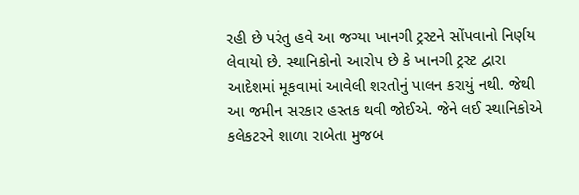રહી છે પરંતુ હવે આ જગ્યા ખાનગી ટ્રસ્ટને સોંપવાનો નિર્ણય લેવાયો છે. સ્થાનિકોનો આરોપ છે કે ખાનગી ટ્રસ્ટ દ્વારા આદેશમાં મૂકવામાં આવેલી શરતોનું પાલન કરાયું નથી. જેથી આ જમીન સરકાર હસ્તક થવી જોઈએ. જેને લઈ સ્થાનિકોએ કલેકટરને શાળા રાબેતા મુજબ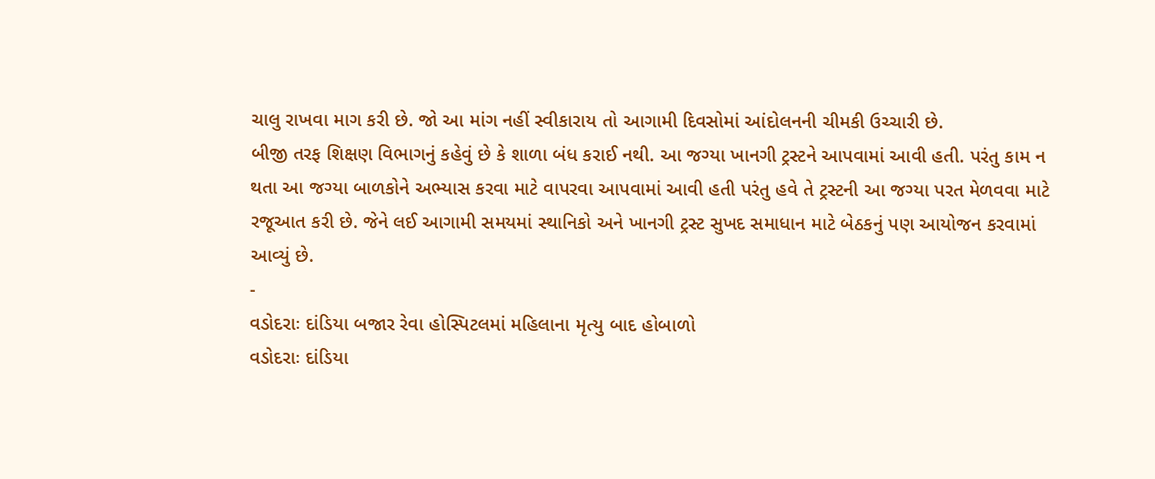ચાલુ રાખવા માગ કરી છે. જો આ માંગ નહીં સ્વીકારાય તો આગામી દિવસોમાં આંદોલનની ચીમકી ઉચ્ચારી છે.
બીજી તરફ શિક્ષણ વિભાગનું કહેવું છે કે શાળા બંધ કરાઈ નથી. આ જગ્યા ખાનગી ટ્રસ્ટને આપવામાં આવી હતી. પરંતુ કામ ન થતા આ જગ્યા બાળકોને અભ્યાસ કરવા માટે વાપરવા આપવામાં આવી હતી પરંતુ હવે તે ટ્રસ્ટની આ જગ્યા પરત મેળવવા માટે રજૂઆત કરી છે. જેને લઈ આગામી સમયમાં સ્થાનિકો અને ખાનગી ટ્રસ્ટ સુખદ સમાધાન માટે બેઠકનું પણ આયોજન કરવામાં આવ્યું છે.
-
વડોદરાઃ દાંડિયા બજાર રેવા હોસ્પિટલમાં મહિલાના મૃત્યુ બાદ હોબાળો
વડોદરાઃ દાંડિયા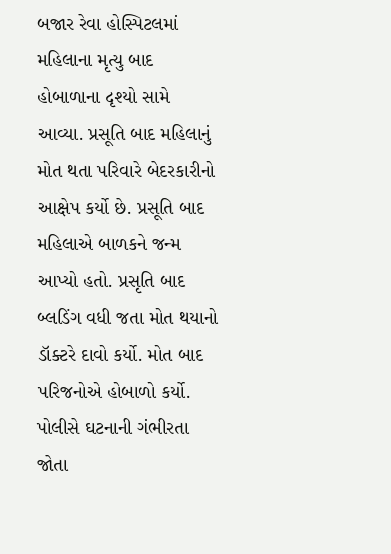બજાર રેવા હોસ્પિટલમાં મહિલાના મૃત્યુ બાદ હોબાળાના દૃશ્યો સામે આવ્યા. પ્રસૂતિ બાદ મહિલાનું મોત થતા પરિવારે બેદરકારીનો આક્ષેપ કર્યો છે. પ્રસૂતિ બાદ મહિલાએ બાળકને જન્મ આપ્યો હતો. પ્રસૃતિ બાદ બ્લડિંગ વધી જતા મોત થયાનો ડૉક્ટરે દાવો કર્યો. મોત બાદ પરિજનોએ હોબાળો કર્યો. પોલીસે ઘટનાની ગંભીરતા જોતા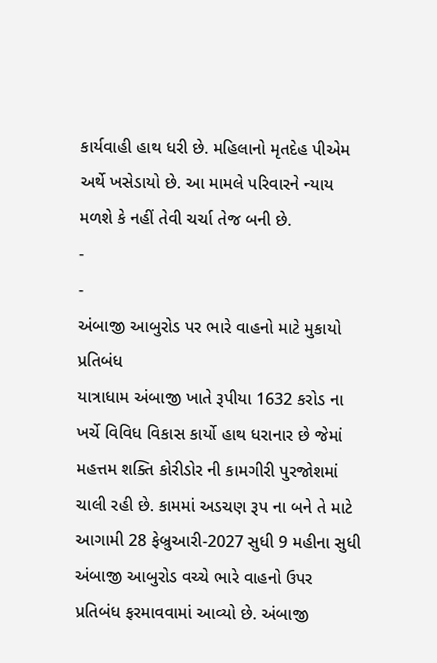કાર્યવાહી હાથ ધરી છે. મહિલાનો મૃતદેહ પીએમ અર્થે ખસેડાયો છે. આ મામલે પરિવારને ન્યાય મળશે કે નહીં તેવી ચર્ચા તેજ બની છે.
-
-
અંબાજી આબુરોડ પર ભારે વાહનો માટે મુકાયો પ્રતિબંધ
યાત્રાધામ અંબાજી ખાતે રૂપીયા 1632 કરોડ ના ખર્ચે વિવિધ વિકાસ કાર્યો હાથ ધરાનાર છે જેમાં મહત્તમ શક્તિ કોરીડોર ની કામગીરી પુરજોશમાં ચાલી રહી છે. કામમાં અડચણ રૂપ ના બને તે માટે આગામી 28 ફેબ્રુઆરી-2027 સુધી 9 મહીના સુધી અંબાજી આબુરોડ વચ્ચે ભારે વાહનો ઉપર પ્રતિબંધ ફરમાવવામાં આવ્યો છે. અંબાજી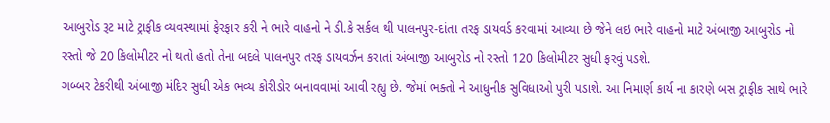આબુરોડ રૂટ માટે ટ્રાફીક વ્યવસ્થામાં ફેરફાર કરી ને ભારે વાહનો ને ડી.કે સર્કલ થી પાલનપુર-દાંતા તરફ ડાયવર્ડ કરવામાં આવ્યા છે જેને લઇ ભારે વાહનો માટે અંબાજી આબુરોડ નો રસ્તો જે 20 કિલોમીટર નો થતો હતો તેના બદલે પાલનપુર તરફ ડાયવર્ઝન કરાતાં અંબાજી આબુરોડ નો રસ્તો 120 કિલોમીટર સુધી ફરવું પડશે.
ગબ્બર ટેકરીથી અંબાજી મંદિર સુધી એક ભવ્ય કોરીડોર બનાવવામાં આવી રહ્યુ છે. જેમાં ભક્તો ને આધુનીક સુવિધાઓ પુરી પડાશે. આ નિમાર્ણ કાર્ય ના કારણે બસ ટ્રાફીક સાથે ભારે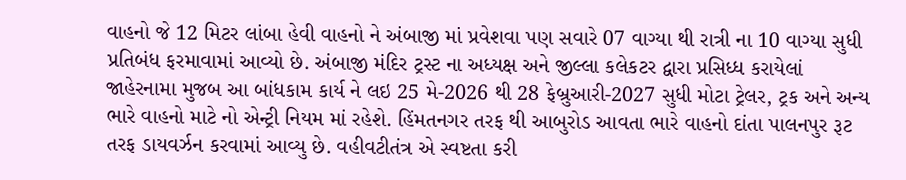વાહનો જે 12 મિટર લાંબા હેવી વાહનો ને અંબાજી માં પ્રવેશવા પણ સવારે 07 વાગ્યા થી રાત્રી ના 10 વાગ્યા સુધી પ્રતિબંધ ફરમાવામાં આવ્યો છે. અંબાજી મંદિર ટ્રસ્ટ ના અધ્યક્ષ અને જીલ્લા કલેકટર દ્વારા પ્રસિધ્ધ કરાયેલાં જાહેરનામા મુજબ આ બાંધકામ કાર્ય ને લઇ 25 મે-2026 થી 28 ફેબ્રુઆરી-2027 સુધી મોટા ટ્રેલર, ટ્રક અને અન્ય ભારે વાહનો માટે નો એન્ટ્રી નિયમ માં રહેશે. હિંમતનગર તરફ થી આબુરોડ આવતા ભારે વાહનો દાંતા પાલનપુર રૂટ તરફ ડાયવર્ઝન કરવામાં આવ્યુ છે. વહીવટીતંત્ર એ સ્વષ્ટતા કરી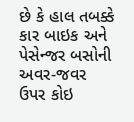છે કે હાલ તબક્કે કાર બાઇક અને પેસેન્જર બસોની અવર-જવર ઉપર કોઇ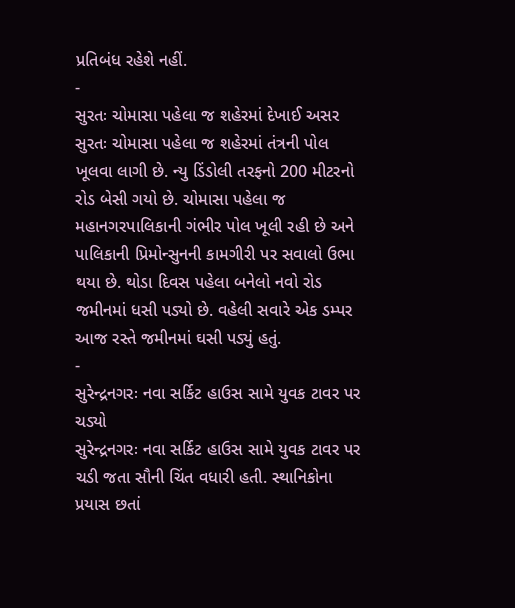પ્રતિબંધ રહેશે નહીં.
-
સુરતઃ ચોમાસા પહેલા જ શહેરમાં દેખાઈ અસર
સુરતઃ ચોમાસા પહેલા જ શહેરમાં તંત્રની પોલ ખૂલવા લાગી છે. ન્યુ ડિંડોલી તરફનો 200 મીટરનો રોડ બેસી ગયો છે. ચોમાસા પહેલા જ મહાનગરપાલિકાની ગંભીર પોલ ખૂલી રહી છે અને પાલિકાની પ્રિમોન્સુનની કામગીરી પર સવાલો ઉભા થયા છે. થોડા દિવસ પહેલા બનેલો નવો રોડ જમીનમાં ધસી પડ્યો છે. વહેલી સવારે એક ડમ્પર આજ રસ્તે જમીનમાં ઘસી પડ્યું હતું.
-
સુરેન્દ્રનગરઃ નવા સર્કિટ હાઉસ સામે યુવક ટાવર પર ચડ્યો
સુરેન્દ્રનગરઃ નવા સર્કિટ હાઉસ સામે યુવક ટાવર પર ચડી જતા સૌની ચિંત વધારી હતી. સ્થાનિકોના પ્રયાસ છતાં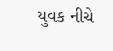યુવક નીચે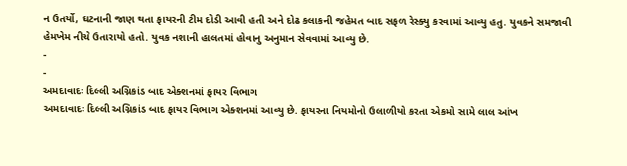ન ઉતર્યો, ઘટનાની જાણ થતા ફાયરની ટીમ દોડી આવી હતી અને દોઢ કલાકની જહેમત બાદ સફળ રેસ્ક્યુ કરવામાં આવ્યુ હતુ. યુવકને સમજાવી હેમખેમ નીચે ઉતારાયો હતો. યુવક નશાની હાલતમાં હોવાનુ અનુમાન સેવવામાં આવ્યુ છે.
-
-
અમદાવાદઃ દિલ્લી અગ્નિકાંડ બાદ એક્શનમાં ફાયર વિભાગ
અમદાવાદઃ દિલ્લી અગ્નિકાંડ બાદ ફાયર વિભાગ એક્શનમાં આવ્યુ છે. ફાયરના નિયમોનો ઉલાળીયો કરતા એકમો સામે લાલ આંખ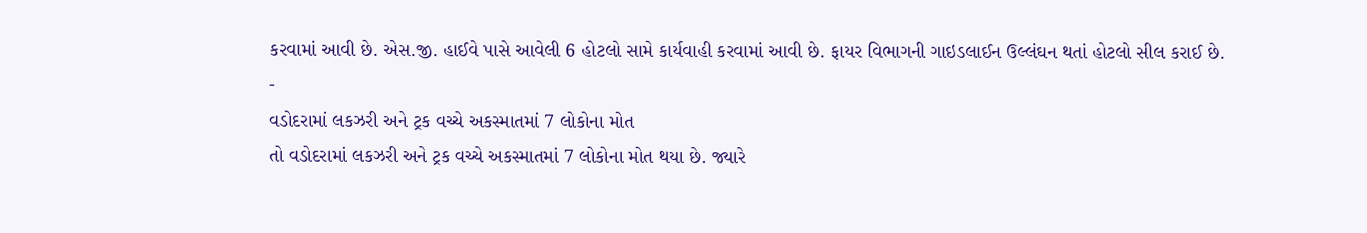કરવામાં આવી છે. એસ.જી. હાઈવે પાસે આવેલી 6 હોટલો સામે કાર્યવાહી કરવામાં આવી છે. ફાયર વિભાગની ગાઇડલાઈન ઉલ્લંઘન થતાં હોટલો સીલ કરાઈ છે.
-
વડોદરામાં લકઝરી અને ટ્રક વચ્ચે અકસ્માતમાં 7 લોકોના મોત
તો વડોદરામાં લકઝરી અને ટ્રક વચ્ચે અકસ્માતમાં 7 લોકોના મોત થયા છે. જ્યારે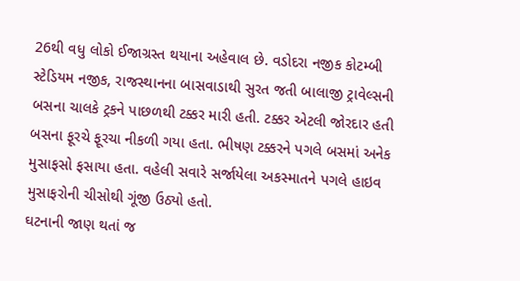26થી વધુ લોકો ઈજાગ્રસ્ત થયાના અહેવાલ છે. વડોદરા નજીક કોટમ્બી સ્ટેડિયમ નજીક, રાજસ્થાનના બાસવાડાથી સુરત જતી બાલાજી ટ્રાવેલ્સની બસના ચાલકે ટ્રકને પાછળથી ટક્કર મારી હતી. ટક્કર એટલી જોરદાર હતી બસના ફૂરચે ફૂરચા નીકળી ગયા હતા. ભીષણ ટક્કરને પગલે બસમાં અનેક મુસાફસો ફસાયા હતા. વહેલી સવારે સર્જાયેલા અકસ્માતને પગલે હાઇવ મુસાફરોની ચીસોથી ગૂંજી ઉઠ્યો હતો.
ઘટનાની જાણ થતાં જ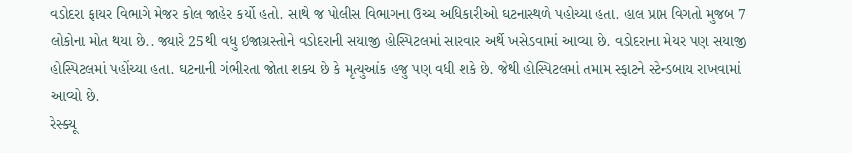વડોદરા ફાયર વિભાગે મેજર કોલ જાહેર કર્યો હતો. સાથે જ પોલીસ વિભાગના ઉચ્ચ અધિકારીઓ ઘટનાસ્થળે પહોચ્યા હતા. હાલ પ્રાપ્ત વિગતો મુજબ 7 લોકોના મોત થયા છે.. જ્યારે 25થી વધુ ઇજાગ્રસ્તોને વડોદરાની સયાજી હોસ્પિટલમાં સારવાર અર્થે ખસેડવામાં આવ્યા છે. વડોદરાના મેયર પણ સયાજી હોસ્પિટલમાં પહોંચ્યા હતા. ઘટનાની ગંભીરતા જોતા શક્ય છે કે મૃત્યુઆંક હજુ પણ વધી શકે છે. જેથી હોસ્પિટલમાં તમામ સ્ફાટને સ્ટેન્ડબાય રાખવામાં આવ્યો છે.
રેસ્ક્યૂ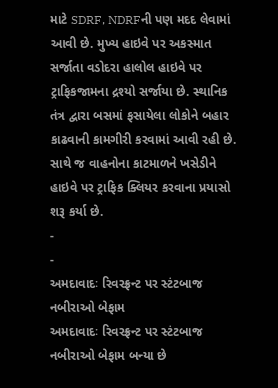માટે SDRF, NDRFની પણ મદદ લેવામાં આવી છે. મુખ્ય હાઇવે પર અકસ્માત સર્જાતા વડોદરા હાલોલ હાઇવે પર ટ્રાફિકજામના દ્રશ્યો સર્જાયા છે. સ્થાનિક તંત્ર દ્વારા બસમાં ફસાયેલા લોકોને બહાર કાઢવાની કામગીરી કરવામાં આવી રહી છે. સાથે જ વાહનોના કાટમાળને ખસેડીને હાઇવે પર ટ્રાફિક ક્લિયર કરવાના પ્રયાસો શરૂ કર્યા છે.
-
-
અમદાવાદઃ રિવરફ્રન્ટ પર સ્ટંટબાજ નબીરાઓ બેફામ
અમદાવાદઃ રિવરફ્રન્ટ પર સ્ટંટબાજ નબીરાઓ બેફામ બન્યા છે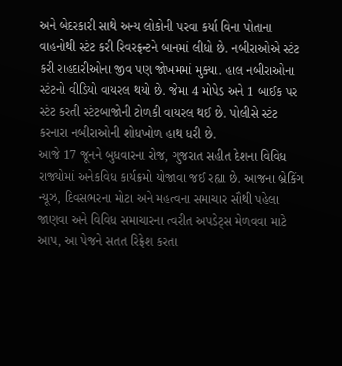અને બેદરકારી સાથે અન્ય લોકોની પરવા કર્યા વિના પોતાના વાહનોથી સ્ટંટ કરી રિવરફ્રન્ટને બાનમાં લીધો છે. નબીરાઓએ સ્ટંટ કરી રાહદારીઓના જીવ પણ જોખમમાં મુક્યા. હાલ નબીરાઓના સ્ટંટનો વીડિયો વાયરલ થયો છે. જેમા 4 મોપેડ અને 1 બાઈક પર સ્ટંટ કરતી સ્ટંટબાજોની ટોળકી વાયરલ થઈ છે. પોલીસે સ્ટંટ કરનારા નબીરાઓની શોધખોળ હાથ ધરી છે.
આજે 17 જૂનને બુધવારના રોજ, ગુજરાત સહીત દેશના વિવિધ રાજ્યોમાં અનેકવિધ કાર્યક્રમો યોજાવા જઈ રહ્યા છે. આજના બ્રેકિંગ ન્યૂઝ, દિવસભરના મોટા અને મહત્વના સમાચાર સૌથી પહેલા જાણવા અને વિવિધ સમાચારના ત્વરીત અપડેટ્સ મેળવવા માટે આપ, આ પેજને સતત રિફ્રેશ કરતા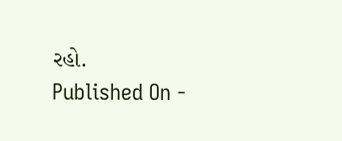રહો.
Published On -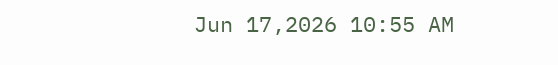Jun 17,2026 10:55 AM